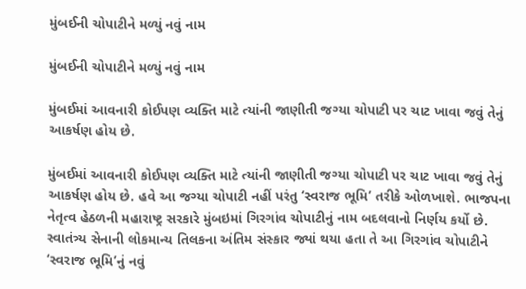મુંબઈની ચોપાટીને મળ્યું નવું નામ

મુંબઈની ચોપાટીને મળ્યું નવું નામ

મુંબઈમાં આવનારી કોઈપણ વ્યક્તિ માટે ત્યાંની જાણીતી જગ્યા ચોપાટી પર ચાટ ખાવા જવું તેનું આકર્ષણ હોય છે.

મુંબઈમાં આવનારી કોઈપણ વ્યક્તિ માટે ત્યાંની જાણીતી જગ્યા ચોપાટી પર ચાટ ખાવા જવું તેનું આકર્ષણ હોય છે. હવે આ જગ્યા ચોપાટી નહીં પરંતુ ‘સ્વરાજ ભૂમિ’ તરીકે ઓળખાશે. ભાજપના નેતૃત્વ હેઠળની મહારાષ્ટ્ર સરકારે મુંબઇમાં ગિરગાંવ ચોપાટીનું નામ બદલવાનો નિર્ણય કર્યો છે. સ્વાતંત્ર્ય સેનાની લોકમાન્ય તિલકના અંતિમ સંસ્કાર જ્યાં થયા હતા તે આ ગિરગાંવ ચોપાટીને ‘સ્વરાજ ભૂમિ’નું નવું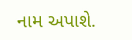નામ અપાશે.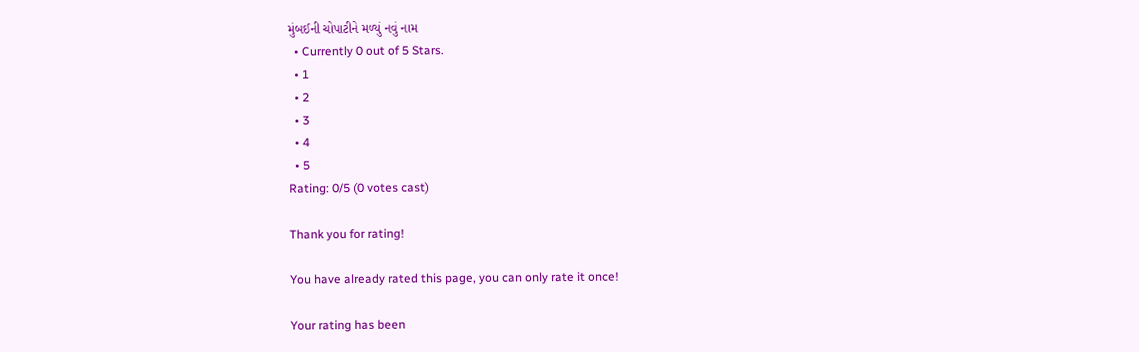મુંબઈની ચોપાટીને મળ્યું નવું નામ
  • Currently 0 out of 5 Stars.
  • 1
  • 2
  • 3
  • 4
  • 5
Rating: 0/5 (0 votes cast)

Thank you for rating!

You have already rated this page, you can only rate it once!

Your rating has been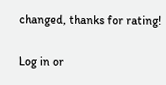changed, thanks for rating!

Log in or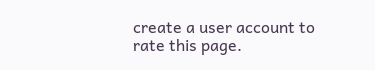create a user account to rate this page.